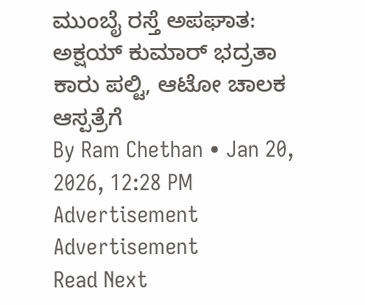ಮುಂಬೈ ರಸ್ತೆ ಅಪಘಾತ: ಅಕ್ಷಯ್ ಕುಮಾರ್ ಭದ್ರತಾ ಕಾರು ಪಲ್ಟಿ, ಆಟೋ ಚಾಲಕ ಆಸ್ಪತ್ರೆಗೆ
By Ram Chethan • Jan 20, 2026, 12:28 PM
Advertisement
Advertisement
Read Next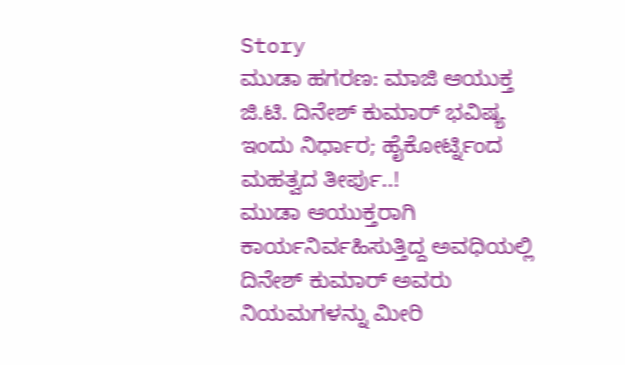Story
ಮುಡಾ ಹಗರಣ: ಮಾಜಿ ಆಯುಕ್ತ ಜಿ.ಟಿ. ದಿನೇಶ್ ಕುಮಾರ್ ಭವಿಷ್ಯ ಇಂದು ನಿರ್ಧಾರ; ಹೈಕೋರ್ಟ್ನಿಂದ ಮಹತ್ವದ ತೀರ್ಪು..!
ಮುಡಾ ಆಯುಕ್ತರಾಗಿ ಕಾರ್ಯನಿರ್ವಹಿಸುತ್ತಿದ್ದ ಅವಧಿಯಲ್ಲಿ ದಿನೇಶ್ ಕುಮಾರ್ ಅವರು ನಿಯಮಗಳನ್ನು ಮೀರಿ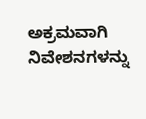ಅಕ್ರಮವಾಗಿ ನಿವೇಶನಗಳನ್ನು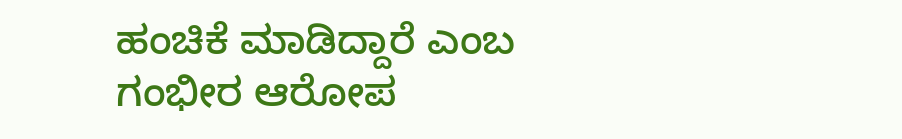ಹಂಚಿಕೆ ಮಾಡಿದ್ದಾರೆ ಎಂಬ ಗಂಭೀರ ಆರೋಪ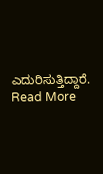ಎದುರಿಸುತ್ತಿದ್ದಾರೆ.
Read More